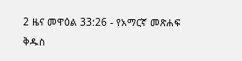2 ዜና መዋዕል 33:26 - የአማርኛ መጽሐፍ ቅዱስ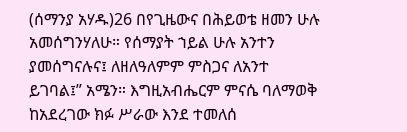(ሰማንያ አሃዱ)26 በየጊዜውና በሕይወቴ ዘመን ሁሉ አመሰግንሃለሁ። የሰማያት ኀይል ሁሉ አንተን ያመሰግናሉና፤ ለዘለዓለምም ምስጋና ለአንተ ይገባል፤” አሜን። እግዚአብሔርም ምናሴ ባለማወቅ ከአደረገው ክፉ ሥራው እንደ ተመለሰ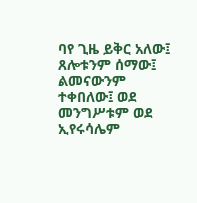ባየ ጊዜ ይቅር አለው፤ ጸሎቱንም ሰማው፤ ልመናውንም ተቀበለው፤ ወደ መንግሥቱም ወደ ኢየሩሳሌም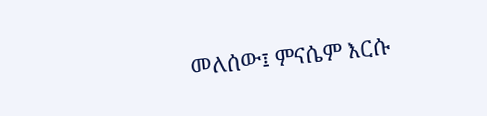መለሰው፤ ምናሴም እርሱ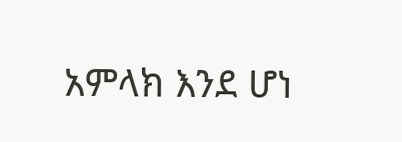አምላክ እንደ ሆነ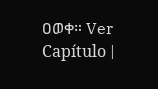ዐወቀ። Ver Capítulo |